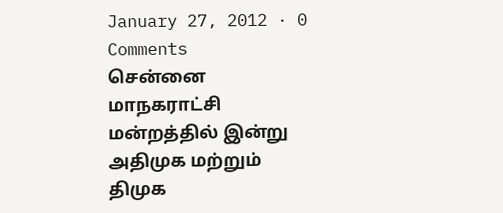January 27, 2012 · 0 Comments
சென்னை மாநகராட்சி மன்றத்தில் இன்று அதிமுக மற்றும் திமுக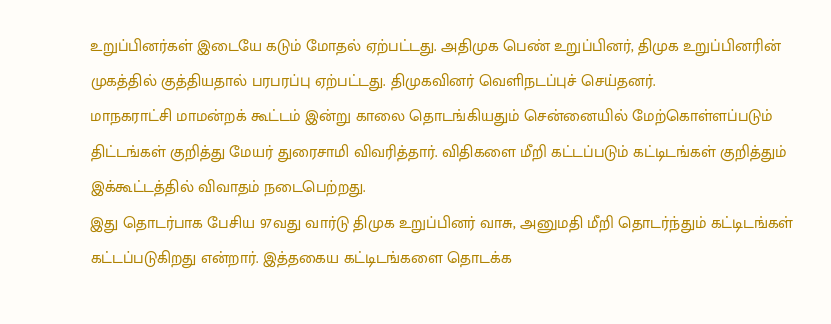உறுப்பினர்கள் இடையே கடும் மோதல் ஏற்பட்டது. அதிமுக பெண் உறுப்பினர், திமுக உறுப்பினரின் முகத்தில் குத்தியதால் பரபரப்பு ஏற்பட்டது. திமுகவினர் வெளிநடப்புச் செய்தனர்.
மாநகராட்சி மாமன்றக் கூட்டம் இன்று காலை தொடங்கியதும் சென்னையில் மேற்கொள்ளப்படும் திட்டங்கள் குறித்து மேயர் துரைசாமி விவரித்தார். விதிகளை மீறி கட்டப்படும் கட்டிடங்கள் குறித்தும் இக்கூட்டத்தில் விவாதம் நடைபெற்றது.
இது தொடர்பாக பேசிய 97வது வார்டு திமுக உறுப்பினர் வாசு, அனுமதி மீறி தொடர்ந்தும் கட்டிடங்கள் கட்டப்படுகிறது என்றார். இத்தகைய கட்டிடங்களை தொடக்க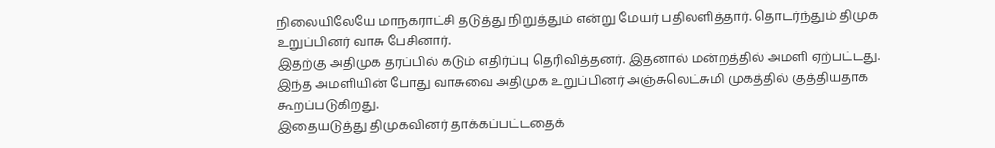நிலையிலேயே மாநகராட்சி தடுத்து நிறுத்தும் என்று மேயர் பதிலளித்தார். தொடர்ந்தும் திமுக உறுப்பினர் வாசு பேசினார்.
இதற்கு அதிமுக தரப்பில் கடும் எதிர்ப்பு தெரிவித்தனர். இதனால் மன்றத்தில் அமளி ஏற்பட்டது. இந்த அமளியின் போது வாசுவை அதிமுக உறுப்பினர் அஞ்சுலெட்சுமி முகத்தில் குத்தியதாக கூறப்படுகிறது.
இதையடுத்து திமுகவினர் தாக்கப்பட்டதைக்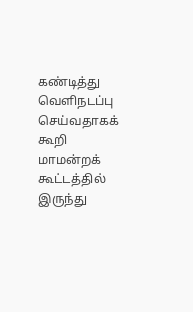கண்டித்து வெளிநடப்பு செய்வதாகக் கூறி மாமன்றக் கூட்டத்தில் இருந்து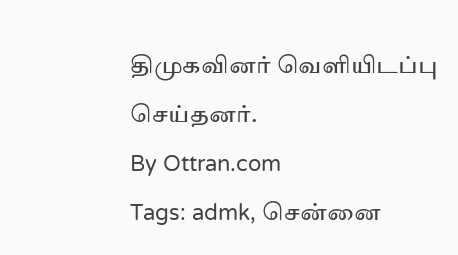திமுகவினர் வெளியிடப்பு செய்தனர்.
By Ottran.com
Tags: admk, சென்னை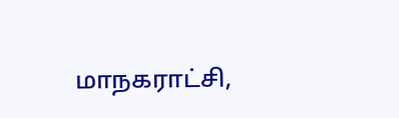மாநகராட்சி,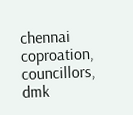chennai coproation, councillors, dmk